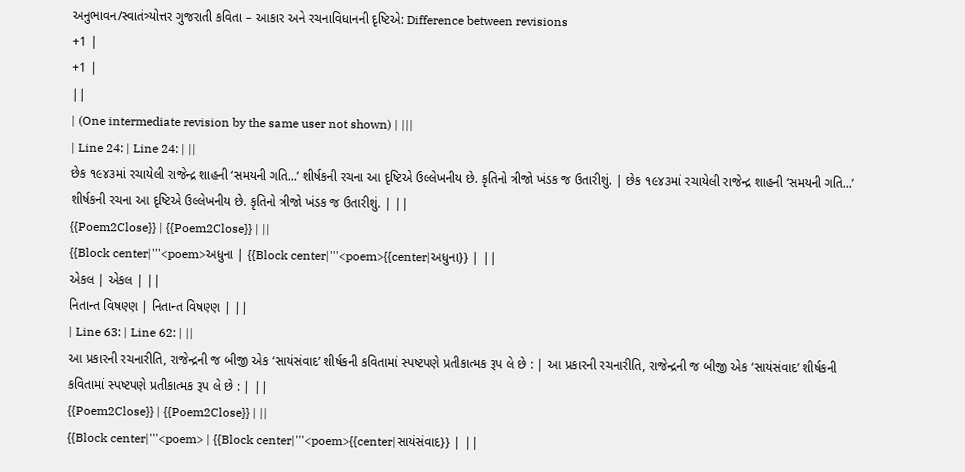અનુભાવન/સ્વાતંત્ર્યોત્તર ગુજરાતી કવિતા – આકાર અને રચનાવિધાનની દૃષ્ટિએ: Difference between revisions
+1 |
+1 |
||
| (One intermediate revision by the same user not shown) | |||
| Line 24: | Line 24: | ||
છેક ૧૯૪૩માં રચાયેલી રાજેન્દ્ર શાહની ‘સમયની ગતિ...’ શીર્ષકની રચના આ દૃષ્ટિએ ઉલ્લેખનીય છે. કૃતિનો ત્રીજો ખંડક જ ઉતારીશું. | છેક ૧૯૪૩માં રચાયેલી રાજેન્દ્ર શાહની ‘સમયની ગતિ...’ શીર્ષકની રચના આ દૃષ્ટિએ ઉલ્લેખનીય છે. કૃતિનો ત્રીજો ખંડક જ ઉતારીશું. | ||
{{Poem2Close}} | {{Poem2Close}} | ||
{{Block center|'''<poem>અધુના | {{Block center|'''<poem>{{center|અધુના}} | ||
એકલ | એકલ | ||
નિતાન્ત વિષણ્ણ | નિતાન્ત વિષણ્ણ | ||
| Line 63: | Line 62: | ||
આ પ્રકારની રચનારીતિ, રાજેન્દ્રની જ બીજી એક ‘સાયંસંવાદ’ શીર્ષકની કવિતામાં સ્પષ્ટપણે પ્રતીકાત્મક રૂપ લે છે : | આ પ્રકારની રચનારીતિ, રાજેન્દ્રની જ બીજી એક ‘સાયંસંવાદ’ શીર્ષકની કવિતામાં સ્પષ્ટપણે પ્રતીકાત્મક રૂપ લે છે : | ||
{{Poem2Close}} | {{Poem2Close}} | ||
{{Block center|'''<poem> | {{Block center|'''<poem>{{center|સાયંસંવાદ}} | ||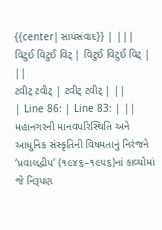{{center|સાયંસંવાદ}} | |||
વિટુઈ વિટુઈ વિટ્ | વિટુઈ વિટુઈ વિટ્ | ||
ટવીટ્ ટવીટ્ | ટવીટ્ ટવીટ્ | ||
| Line 86: | Line 83: | ||
મહાનગરની માનવપરિસ્થિતિ અને આધુનિક સંસ્કૃતિની વિષમતાનું નિરંજને ‘પ્રવાલદ્વીપ’ (૧૯૪૬–૧૯૫૬)નાં કાવ્યોમાં જે નિરૂપણ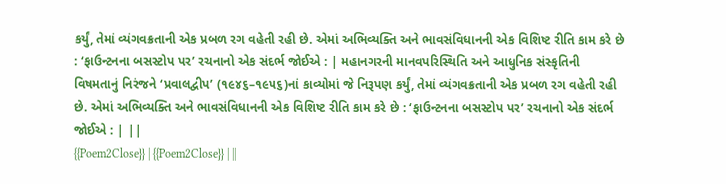કર્યું, તેમાં વ્યંગવક્રતાની એક પ્રબળ રગ વહેતી રહી છે. એમાં અભિવ્યક્તિ અને ભાવસંવિધાનની એક વિશિષ્ટ રીતિ કામ કરે છે : ‘ફાઉન્ટનના બસસ્ટોપ પર’ રચનાનો એક સંદર્ભ જોઈએ : | મહાનગરની માનવપરિસ્થિતિ અને આધુનિક સંસ્કૃતિની વિષમતાનું નિરંજને ‘પ્રવાલદ્વીપ’ (૧૯૪૬–૧૯૫૬)નાં કાવ્યોમાં જે નિરૂપણ કર્યું, તેમાં વ્યંગવક્રતાની એક પ્રબળ રગ વહેતી રહી છે. એમાં અભિવ્યક્તિ અને ભાવસંવિધાનની એક વિશિષ્ટ રીતિ કામ કરે છે : ‘ફાઉન્ટનના બસસ્ટોપ પર’ રચનાનો એક સંદર્ભ જોઈએ : | ||
{{Poem2Close}} | {{Poem2Close}} | ||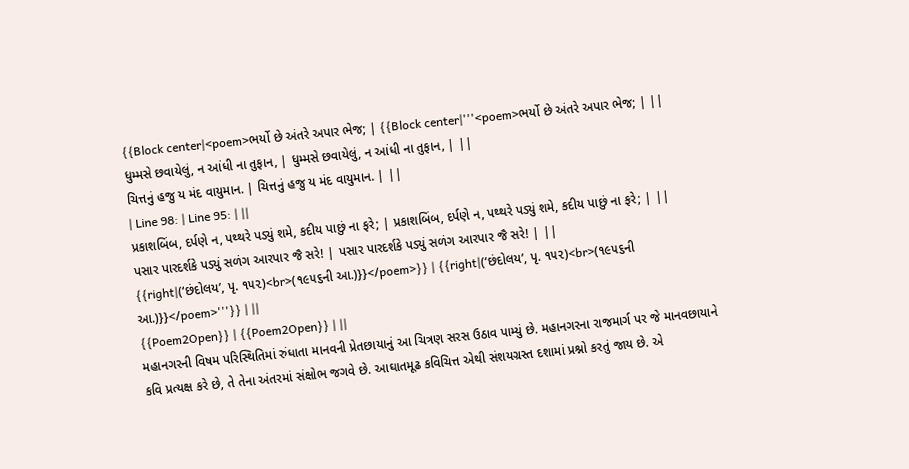{{Block center|<poem>ભર્યો છે અંતરે અપાર ભેજ; | {{Block center|'''<poem>ભર્યો છે અંતરે અપાર ભેજ; | ||
ધુમ્મસે છવાયેલું, ન આંધી ના તુફાન, | ધુમ્મસે છવાયેલું, ન આંધી ના તુફાન, | ||
ચિત્તનું હજુ ય મંદ વાયુમાન. | ચિત્તનું હજુ ય મંદ વાયુમાન. | ||
| Line 98: | Line 95: | ||
પ્રકાશબિંબ, દર્પણે ન, પથ્થરે પડ્યું શમે, કદીય પાછું ના ફરે; | પ્રકાશબિંબ, દર્પણે ન, પથ્થરે પડ્યું શમે, કદીય પાછું ના ફરે; | ||
પસાર પારદર્શકે પડ્યું સળંગ આરપાર જૈ સરે! | પસાર પારદર્શકે પડ્યું સળંગ આરપાર જૈ સરે! | ||
{{right|(‘છંદોલય’, પૃ. ૧૫૨)<br>(૧૯૫૬ની આ.)}}</poem>}} | {{right|(‘છંદોલય’, પૃ. ૧૫૨)<br>(૧૯૫૬ની આ.)}}</poem>'''}} | ||
{{Poem2Open}} | {{Poem2Open}} | ||
મહાનગરની વિષમ પરિસ્થિતિમાં રુંધાતા માનવની પ્રેતછાયાનું આ ચિત્રણ સરસ ઉઠાવ પામ્યું છે. મહાનગરના રાજમાર્ગ પર જે માનવછાયાને કવિ પ્રત્યક્ષ કરે છે, તે તેના અંતરમાં સંક્ષોભ જગવે છે. આઘાતમૂઢ કવિચિત્ત એથી સંશયગ્રસ્ત દશામાં પ્રશ્નો કરતું જાય છે. એ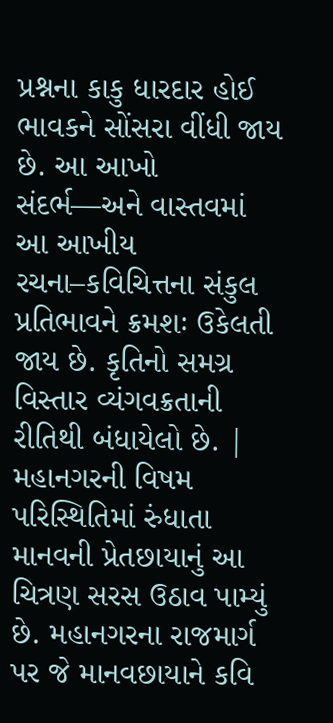પ્રશ્નના કાકુ ધારદાર હોઈ ભાવકને સોંસરા વીંધી જાય છે. આ આખો સંદર્ભ—અને વાસ્તવમાં આ આખીય રચના–કવિચિત્તના સંકુલ પ્રતિભાવને ક્રમશઃ ઉકેલતી જાય છે. કૃતિનો સમગ્ર વિસ્તાર વ્યંગવક્રતાની રીતિથી બંધાયેલો છે. | મહાનગરની વિષમ પરિસ્થિતિમાં રુંધાતા માનવની પ્રેતછાયાનું આ ચિત્રણ સરસ ઉઠાવ પામ્યું છે. મહાનગરના રાજમાર્ગ પર જે માનવછાયાને કવિ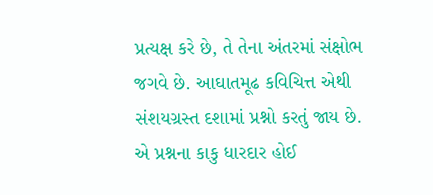પ્રત્યક્ષ કરે છે, તે તેના અંતરમાં સંક્ષોભ જગવે છે. આઘાતમૂઢ કવિચિત્ત એથી સંશયગ્રસ્ત દશામાં પ્રશ્નો કરતું જાય છે. એ પ્રશ્નના કાકુ ધારદાર હોઈ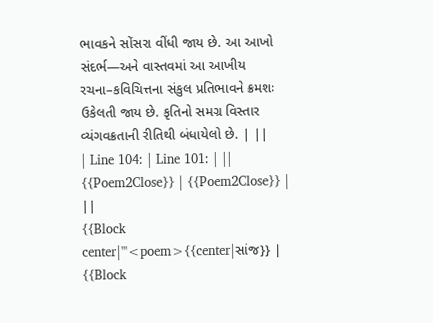ભાવકને સોંસરા વીંધી જાય છે. આ આખો સંદર્ભ—અને વાસ્તવમાં આ આખીય રચના–કવિચિત્તના સંકુલ પ્રતિભાવને ક્રમશઃ ઉકેલતી જાય છે. કૃતિનો સમગ્ર વિસ્તાર વ્યંગવક્રતાની રીતિથી બંધાયેલો છે. | ||
| Line 104: | Line 101: | ||
{{Poem2Close}} | {{Poem2Close}} | ||
{{Block center|'''<poem>{{center|સાંજ}} | {{Block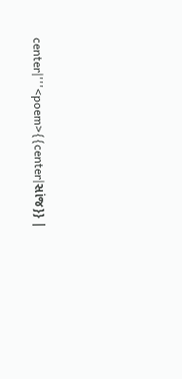center|'''<poem>{{center|સાંજ}} |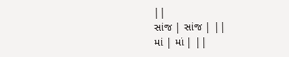||
સાંજ | સાંજ | ||
માં | માં | ||